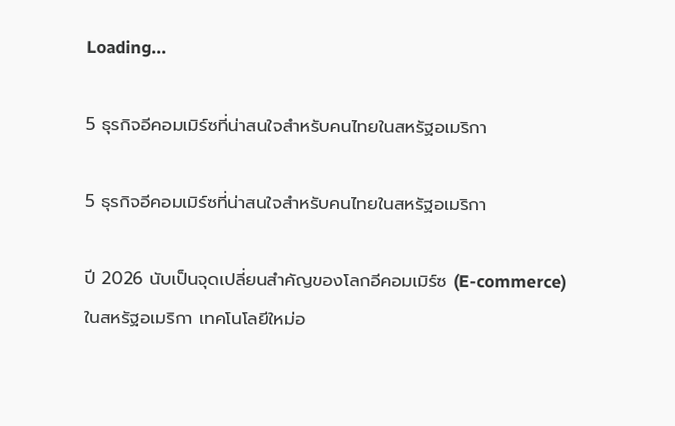Loading...

5 ธุรกิจอีคอมเมิร์ซที่น่าสนใจสำหรับคนไทยในสหรัฐอเมริกา

5 ธุรกิจอีคอมเมิร์ซที่น่าสนใจสำหรับคนไทยในสหรัฐอเมริกา

ปี 2026 นับเป็นจุดเปลี่ยนสำคัญของโลกอีคอมเมิร์ซ (E-commerce) ในสหรัฐอเมริกา เทคโนโลยีใหม่อ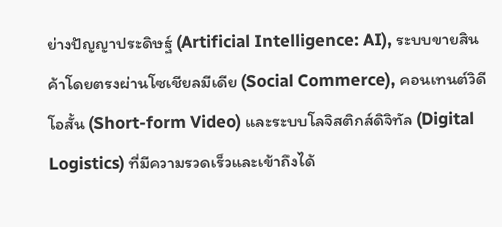ย่างปัญญาประดิษฐ์ (Artificial Intelligence: AI), ระบบขายสินค้าโดยตรงผ่านโซเชียลมีเดีย (Social Commerce), คอนเทนต์วิดีโอสั้น (Short-form Video) และระบบโลจิสติกส์ดิจิทัล (Digital Logistics) ที่มีความรวดเร็วและเข้าถึงได้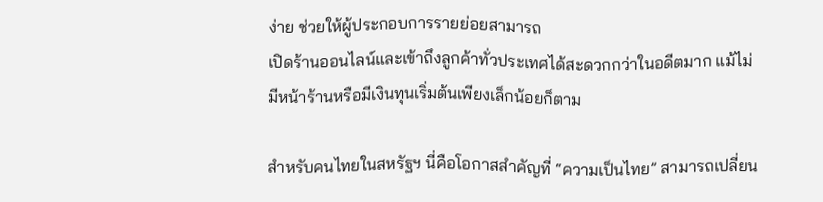ง่าย ช่วยให้ผู้ประกอบการรายย่อยสามารถ
เปิดร้านออนไลน์และเข้าถึงลูกค้าทั่วประเทศได้สะดวกกว่าในอดีตมาก แม้ไม่มีหน้าร้านหรือมีเงินทุนเริ่มต้นเพียงเล็กน้อยก็ตาม

สำหรับคนไทยในสหรัฐฯ นี่คือโอกาสสำคัญที่ “ความเป็นไทย” สามารถเปลี่ยน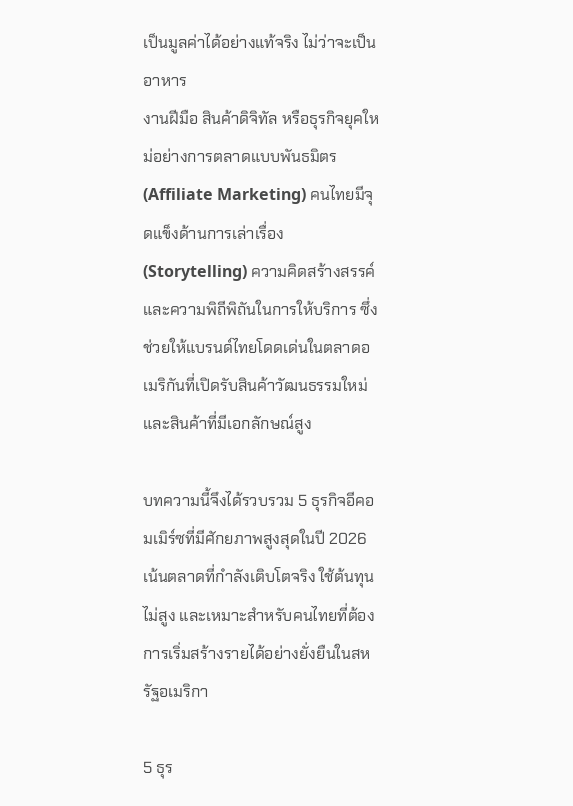เป็นมูลค่าได้อย่างแท้จริง ไม่ว่าจะเป็นอาหาร
งานฝีมือ สินค้าดิจิทัล หรือธุรกิจยุคใหม่อย่างการตลาดแบบพันธมิตร (Affiliate Marketing) คนไทยมีจุดแข็งด้านการเล่าเรื่อง (Storytelling) ความคิดสร้างสรรค์ และความพิถีพิถันในการให้บริการ ซึ่งช่วยให้แบรนด์ไทยโดดเด่นในตลาดอเมริกันที่เปิดรับสินค้าวัฒนธรรมใหม่และสินค้าที่มีเอกลักษณ์สูง

บทความนี้จึงได้รวบรวม 5 ธุรกิจอีคอมเมิร์ซที่มีศักยภาพสูงสุดในปี 2026 เน้นตลาดที่กำลังเติบโตจริง ใช้ต้นทุนไม่สูง และเหมาะสำหรับคนไทยที่ต้องการเริ่มสร้างรายได้อย่างยั่งยืนในสหรัฐอเมริกา

5 ธุร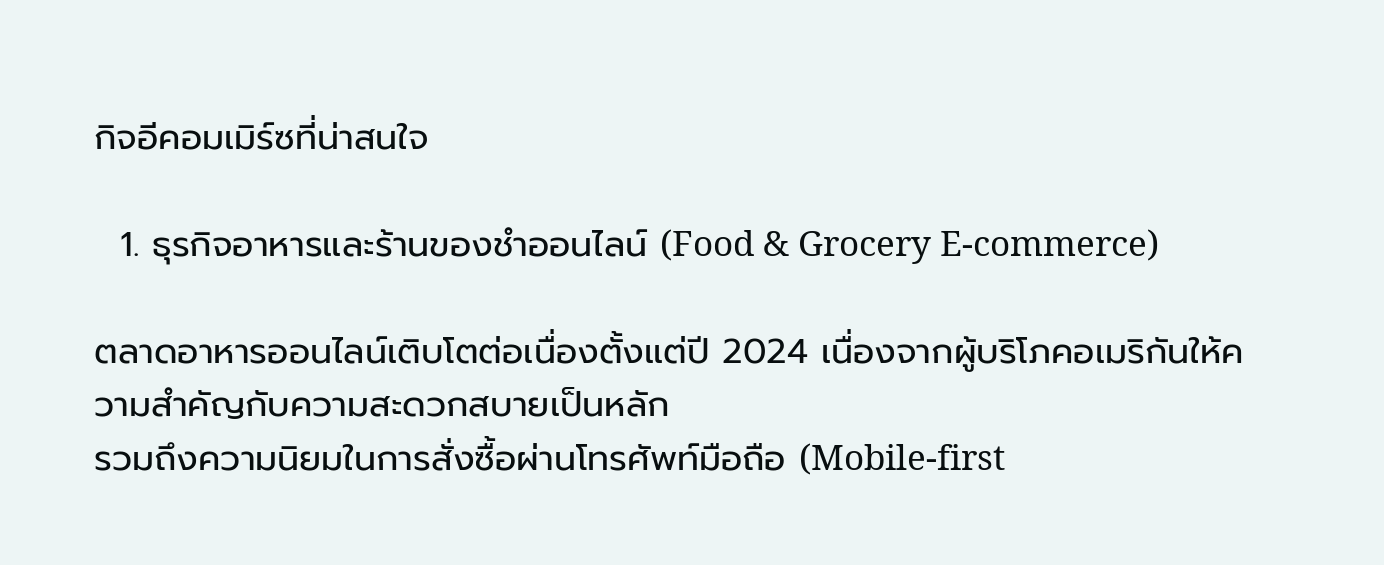กิจอีคอมเมิร์ซที่น่าสนใจ

  1. ธุรกิจอาหารและร้านของชำออนไลน์ (Food & Grocery E-commerce)

ตลาดอาหารออนไลน์เติบโตต่อเนื่องตั้งแต่ปี 2024 เนื่องจากผู้บริโภคอเมริกันให้ความสำคัญกับความสะดวกสบายเป็นหลัก
รวมถึงความนิยมในการสั่งซื้อผ่านโทรศัพท์มือถือ (Mobile-first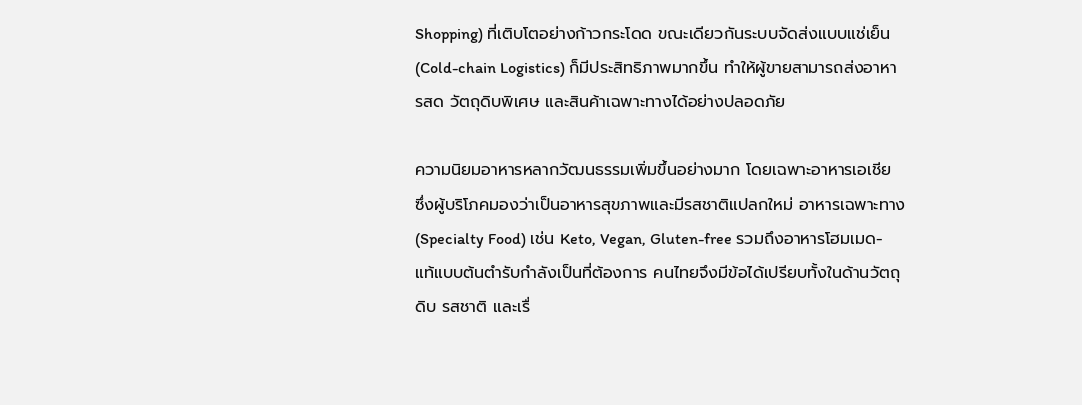Shopping) ที่เติบโตอย่างก้าวกระโดด ขณะเดียวกันระบบจัดส่งแบบแช่เย็น (Cold-chain Logistics) ก็มีประสิทธิภาพมากขึ้น ทำให้ผู้ขายสามารถส่งอาหารสด วัตถุดิบพิเศษ และสินค้าเฉพาะทางได้อย่างปลอดภัย

ความนิยมอาหารหลากวัฒนธรรมเพิ่มขึ้นอย่างมาก โดยเฉพาะอาหารเอเชีย ซึ่งผู้บริโภคมองว่าเป็นอาหารสุขภาพและมีรสชาติแปลกใหม่ อาหารเฉพาะทาง (Specialty Food) เช่น Keto, Vegan, Gluten-free รวมถึงอาหารโฮมเมด-แท้แบบต้นตำรับกำลังเป็นที่ต้องการ คนไทยจึงมีข้อได้เปรียบทั้งในด้านวัตถุดิบ รสชาติ และเรื่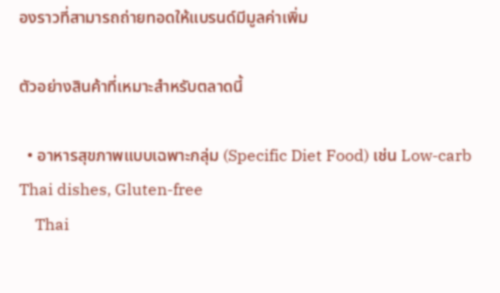องราวที่สามารถถ่ายทอดให้แบรนด์มีมูลค่าเพิ่ม

ตัวอย่างสินค้าที่เหมาะสำหรับตลาดนี้

  • อาหารสุขภาพแบบเฉพาะกลุ่ม (Specific Diet Food) เช่น Low-carb Thai dishes, Gluten-free
    Thai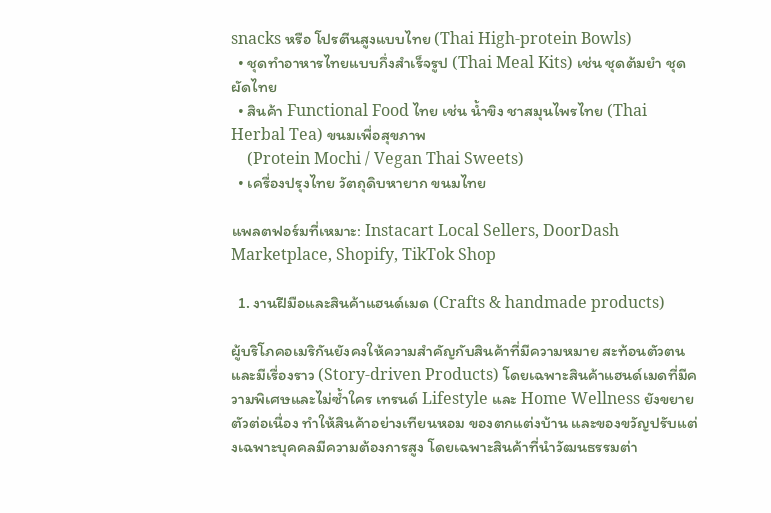snacks หรือ โปรตีนสูงแบบไทย (Thai High-protein Bowls)
  • ชุดทำอาหารไทยแบบกึ่งสำเร็จรูป (Thai Meal Kits) เช่น ชุดต้มยำ ชุดผัดไทย
  • สินค้า Functional Food ไทย เช่น น้ำขิง ชาสมุนไพรไทย (Thai Herbal Tea) ขนมเพื่อสุขภาพ
    (Protein Mochi / Vegan Thai Sweets)
  • เครื่องปรุงไทย วัตถุดิบหายาก ขนมไทย

แพลตฟอร์มที่เหมาะ: Instacart Local Sellers, DoorDash Marketplace, Shopify, TikTok Shop

  1. งานฝีมือและสินค้าแฮนด์เมด (Crafts & handmade products)

ผู้บริโภคอเมริกันยังคงให้ความสำคัญกับสินค้าที่มีความหมาย สะท้อนตัวตน และมีเรื่องราว (Story-driven Products) โดยเฉพาะสินค้าแฮนด์เมดที่มีความพิเศษและไม่ซ้ำใคร เทรนด์ Lifestyle และ Home Wellness ยังขยายตัวต่อเนื่อง ทำให้สินค้าอย่างเทียนหอม ของตกแต่งบ้าน และของขวัญปรับแต่งเฉพาะบุคคลมีความต้องการสูง โดยเฉพาะสินค้าที่นำวัฒนธรรมต่า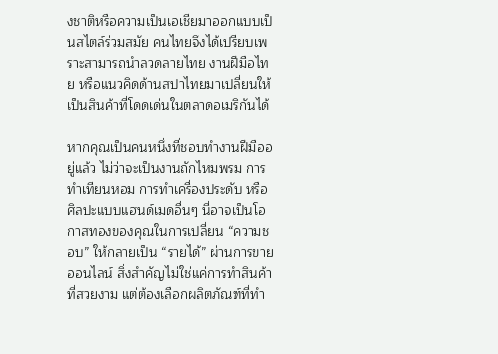งชาติหรือความเป็นเอเชียมาออกแบบเป็นสไตล์ร่วมสมัย คนไทยจึงได้เปรียบเพราะสามารถนำลวดลายไทย งานฝีมือไทย หรือแนวคิดด้านสปาไทยมาเปลี่ยนให้เป็นสินค้าที่โดดเด่นในตลาดอเมริกันได้

หากคุณเป็นคนหนึ่งที่ชอบทำงานฝีมืออยู่แล้ว ไม่ว่าจะเป็นงานถักไหมพรม การทำเทียนหอม การทำเครื่องประดับ หรือศิลปะแบบแฮนด์เมดอื่นๆ นี่อาจเป็นโอกาสทองของคุณในการเปลี่ยน “ความชอบ” ให้กลายเป็น “รายได้” ผ่านการขายออนไลน์ สิ่งสำคัญไม่ใช่แค่การทำสินค้าที่สวยงาม แต่ต้องเลือกผลิตภัณฑ์ที่ทำ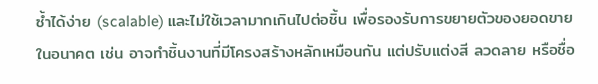ซ้ำได้ง่าย (scalable) และไม่ใช้เวลามากเกินไปต่อชิ้น เพื่อรองรับการขยายตัวของยอดขายในอนาคต เช่น อาจทำชิ้นงานที่มีโครงสร้างหลักเหมือนกัน แต่ปรับแต่งสี ลวดลาย หรือชื่อ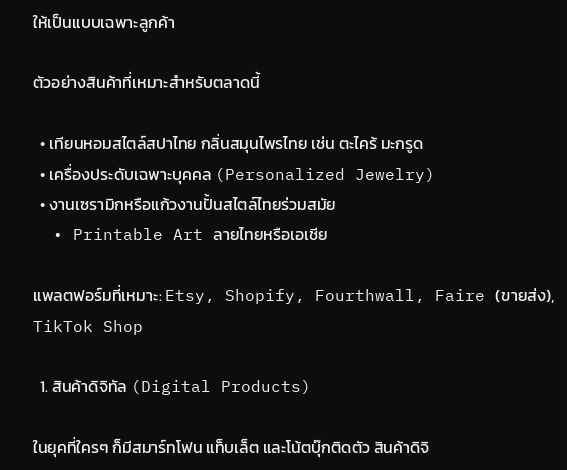ให้เป็นแบบเฉพาะลูกค้า

ตัวอย่างสินค้าที่เหมาะสำหรับตลาดนี้

  • เทียนหอมสไตล์สปาไทย กลิ่นสมุนไพรไทย เช่น ตะไคร้ มะกรูด
  • เครื่องประดับเฉพาะบุคคล (Personalized Jewelry)
  • งานเซรามิกหรือแก้วงานปั้นสไตล์ไทยร่วมสมัย
  • Printable Art ลายไทยหรือเอเชีย

แพลตฟอร์มที่เหมาะ: Etsy, Shopify, Fourthwall, Faire (ขายส่ง), TikTok Shop

  1. สินค้าดิจิทัล (Digital Products)

ในยุคที่ใครๆ ก็มีสมาร์ทโฟน แท็บเล็ต และโน้ตบุ๊กติดตัว สินค้าดิจิ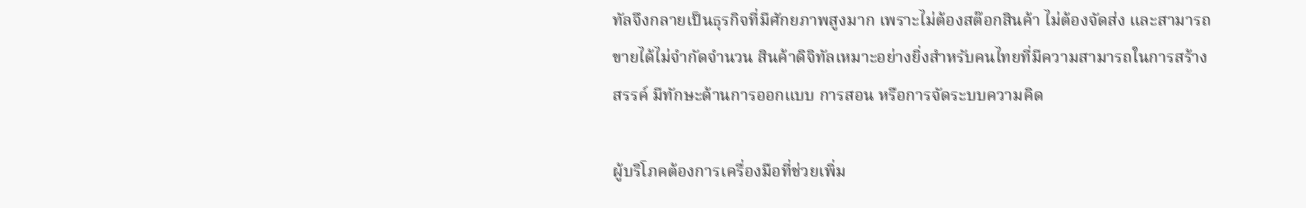ทัลจึงกลายเป็นธุรกิจที่มีศักยภาพสูงมาก เพราะไม่ต้องสต๊อกสินค้า ไม่ต้องจัดส่ง และสามารถขายได้ไม่จำกัดจำนวน สินค้าดิจิทัลเหมาะอย่างยิ่งสำหรับคนไทยที่มีความสามารถในการสร้างสรรค์ มีทักษะด้านการออกแบบ การสอน หรือการจัดระบบความคิด

ผู้บริโภคต้องการเครื่องมือที่ช่วยเพิ่ม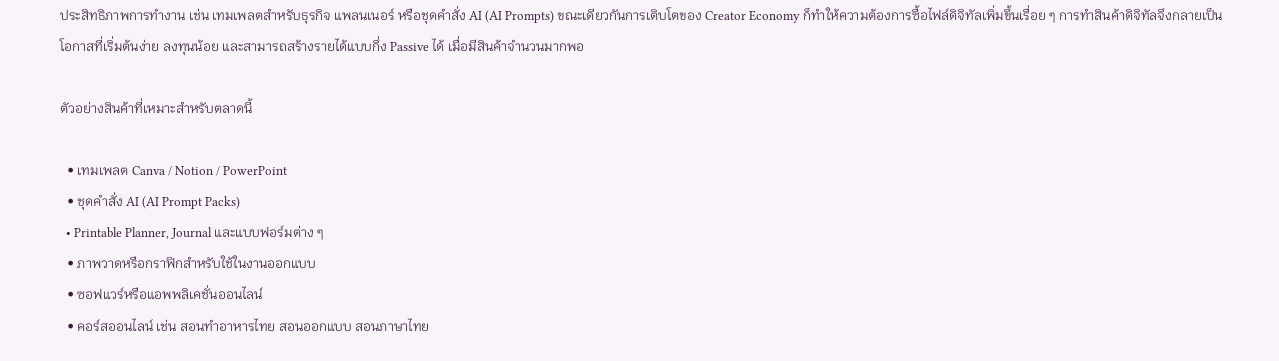ประสิทธิภาพการทำงาน เช่น เทมเพลตสำหรับธุรกิจ แพลนเนอร์ หรือชุดคำสั่ง AI (AI Prompts) ขณะเดียวกันการเติบโตของ Creator Economy ก็ทำให้ความต้องการซื้อไฟล์ดิจิทัลเพิ่มขึ้นเรื่อย ๆ การทำสินค้าดิจิทัลจึงกลายเป็นโอกาสที่เริ่มต้นง่าย ลงทุนน้อย และสามารถสร้างรายได้แบบกึ่ง Passive ได้ เมื่อมีสินค้าจำนวนมากพอ

ตัวอย่างสินค้าที่เหมาะสำหรับตลาดนี้

  • เทมเพลต Canva / Notion / PowerPoint
  • ชุดคำสั่ง AI (AI Prompt Packs)
  • Printable Planner, Journal และแบบฟอร์มต่าง ๆ
  • ภาพวาดหรือกราฟิกสำหรับใช้ในงานออกแบบ
  • ซอฟแวร์หรือแอพพลิเคชั่นออนไลน์
  • คอร์สออนไลน์ เช่น สอนทำอาหารไทย สอนออกแบบ สอนภาษาไทย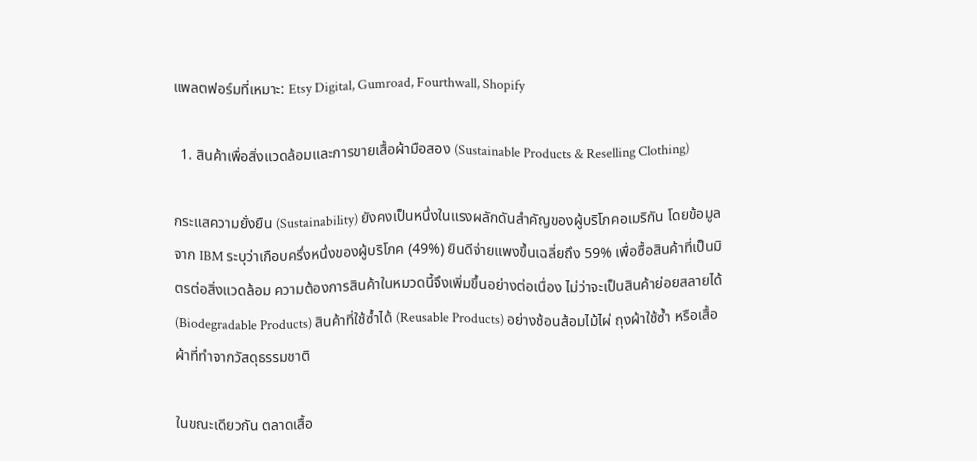แพลตฟอร์มที่เหมาะ: Etsy Digital, Gumroad, Fourthwall, Shopify

  1. สินค้าเพื่อสิ่งแวดล้อมและการขายเสื้อผ้ามือสอง (Sustainable Products & Reselling Clothing)

กระแสความยั่งยืน (Sustainability) ยังคงเป็นหนึ่งในแรงผลักดันสำคัญของผู้บริโภคอเมริกัน โดยข้อมูลจาก IBM ระบุว่าเกือบครึ่งหนึ่งของผู้บริโภค (49%) ยินดีจ่ายแพงขึ้นเฉลี่ยถึง 59% เพื่อซื้อสินค้าที่เป็นมิตรต่อสิ่งแวดล้อม ความต้องการสินค้าในหมวดนี้จึงเพิ่มขึ้นอย่างต่อเนื่อง ไม่ว่าจะเป็นสินค้าย่อยสลายได้ (Biodegradable Products) สินค้าที่ใช้ซ้ำได้ (Reusable Products) อย่างช้อนส้อมไม้ไผ่ ถุงผ้าใช้ซ้ำ หรือเสื้อผ้าที่ทำจากวัสดุธรรมชาติ

ในขณะเดียวกัน ตลาดเสื้อ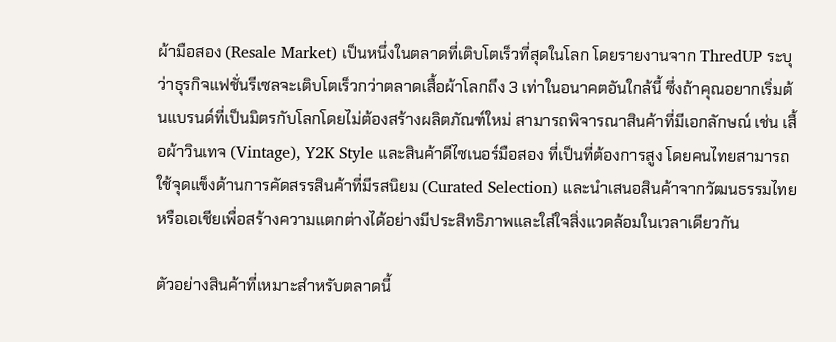ผ้ามือสอง (Resale Market) เป็นหนึ่งในตลาดที่เติบโตเร็วที่สุดในโลก โดยรายงานจาก ThredUP ระบุว่าธุรกิจแฟชั่นรีเซลจะเติบโตเร็วกว่าตลาดเสื้อผ้าโลกถึง 3 เท่าในอนาคตอันใกล้นี้ ซึ่งถ้าคุณอยากเริ่มต้นแบรนด์ที่เป็นมิตรกับโลกโดยไม่ต้องสร้างผลิตภัณฑ์ใหม่ สามารถพิจารณาสินค้าที่มีเอกลักษณ์ เช่น เสื้อผ้าวินเทจ (Vintage), Y2K Style และสินค้าดีไซเนอร์มือสอง ที่เป็นที่ต้องการสูง โดยคนไทยสามารถใช้จุดแข็งด้านการคัดสรรสินค้าที่มีรสนิยม (Curated Selection) และนำเสนอสินค้าจากวัฒนธรรมไทยหรือเอเชียเพื่อสร้างความแตกต่างได้อย่างมีประสิทธิภาพและใส่ใจสิ่งแวดล้อมในเวลาเดียวกัน

ตัวอย่างสินค้าที่เหมาะสำหรับตลาดนี้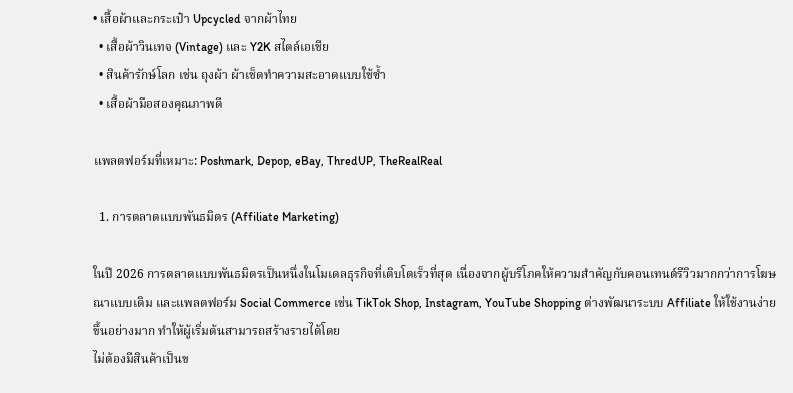• เสื้อผ้าและกระเป๋า Upcycled จากผ้าไทย
  • เสื้อผ้าวินเทจ (Vintage) และ Y2K สไตล์เอเชีย
  • สินค้ารักษ์โลก เช่น ถุงผ้า ผ้าเช็ดทำความสะอาดแบบใช้ซ้ำ
  • เสื้อผ้ามือสองคุณภาพดี

แพลตฟอร์มที่เหมาะ: Poshmark, Depop, eBay, ThredUP, TheRealReal

  1. การตลาดแบบพันธมิตร (Affiliate Marketing)

ในปี 2026 การตลาดแบบพันธมิตรเป็นหนึ่งในโมเดลธุรกิจที่เติบโตเร็วที่สุด เนื่องจากผู้บริโภคให้ความสำคัญกับคอนเทนต์รีวิวมากกว่าการโฆษณาแบบเดิม และแพลตฟอร์ม Social Commerce เช่น TikTok Shop, Instagram, YouTube Shopping ต่างพัฒนาระบบ Affiliate ให้ใช้งานง่ายขึ้นอย่างมาก ทำให้ผู้เริ่มต้นสามารถสร้างรายได้โดย
ไม่ต้องมีสินค้าเป็นข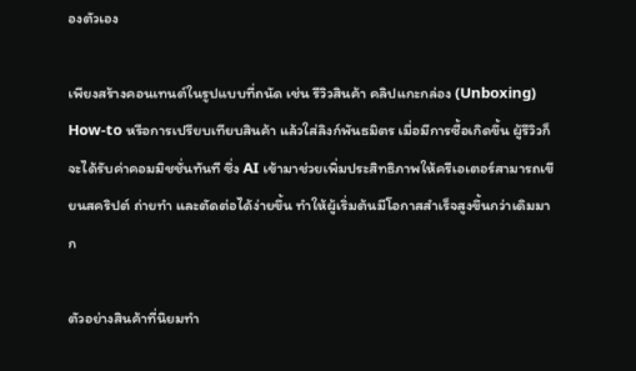องตัวเอง

เพียงสร้างคอนเทนต์ในรูปแบบที่ถนัด เช่น รีวิวสินค้า คลิปแกะกล่อง (Unboxing) How-to หรือการเปรียบเทียบสินค้า แล้วใส่ลิงก์พันธมิตร เมื่อมีการซื้อเกิดขึ้น ผู้รีวิวก็จะได้รับค่าคอมมิชชั่นทันที ซึ่ง AI เข้ามาช่วยเพิ่มประสิทธิภาพให้ครีเอเตอร์สามารถเขียนสคริปต์ ถ่ายทำ และตัดต่อได้ง่ายขึ้น ทำให้ผู้เริ่มต้นมีโอกาสสำเร็จสูงขึ้นกว่าเดิมมาก

ตัวอย่างสินค้าที่นิยมทำ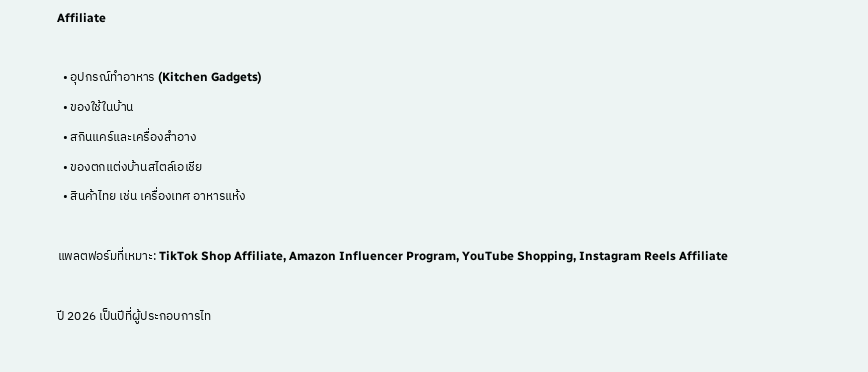Affiliate

  • อุปกรณ์ทำอาหาร (Kitchen Gadgets)
  • ของใช้ในบ้าน
  • สกินแคร์และเครื่องสำอาง
  • ของตกแต่งบ้านสไตล์เอเชีย
  • สินค้าไทย เช่น เครื่องเทศ อาหารแห้ง

แพลตฟอร์มที่เหมาะ: TikTok Shop Affiliate, Amazon Influencer Program, YouTube Shopping, Instagram Reels Affiliate

ปี 2026 เป็นปีที่ผู้ประกอบการไท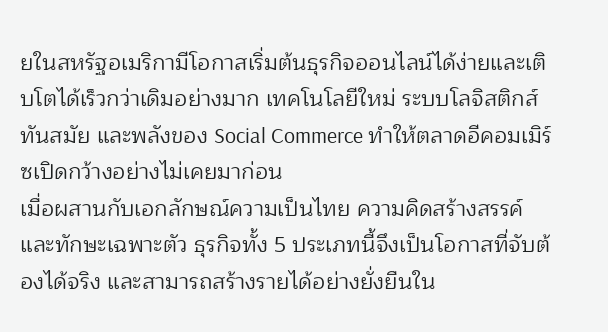ยในสหรัฐอเมริกามีโอกาสเริ่มต้นธุรกิจออนไลน์ได้ง่ายและเติบโตได้เร็วกว่าเดิมอย่างมาก เทคโนโลยีใหม่ ระบบโลจิสติกส์ทันสมัย และพลังของ Social Commerce ทำให้ตลาดอีคอมเมิร์ซเปิดกว้างอย่างไม่เคยมาก่อน
เมื่อผสานกับเอกลักษณ์ความเป็นไทย ความคิดสร้างสรรค์ และทักษะเฉพาะตัว ธุรกิจทั้ง 5 ประเภทนี้จึงเป็นโอกาสที่จับต้องได้จริง และสามารถสร้างรายได้อย่างยั่งยืนใน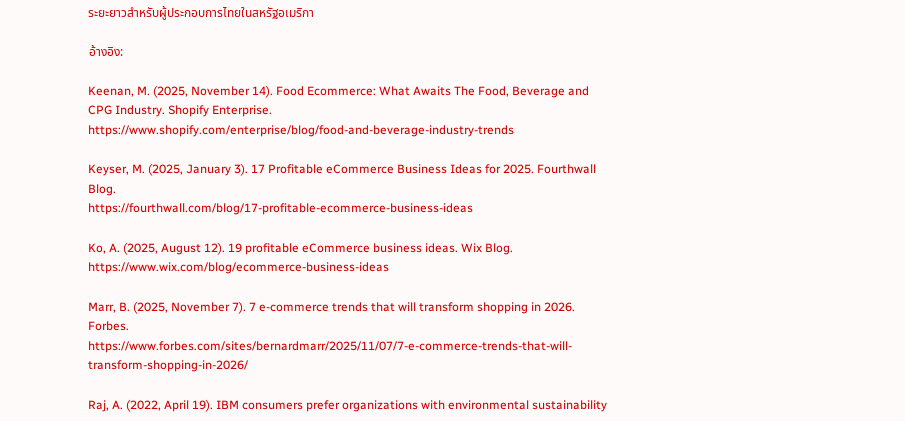ระยะยาวสำหรับผู้ประกอบการไทยในสหรัฐอเมริกา

อ้างอิง:

Keenan, M. (2025, November 14). Food Ecommerce: What Awaits The Food, Beverage and CPG Industry. Shopify Enterprise.
https://www.shopify.com/enterprise/blog/food-and-beverage-industry-trends

Keyser, M. (2025, January 3). 17 Profitable eCommerce Business Ideas for 2025. Fourthwall Blog.
https://fourthwall.com/blog/17-profitable-ecommerce-business-ideas

Ko, A. (2025, August 12). 19 profitable eCommerce business ideas. Wix Blog.
https://www.wix.com/blog/ecommerce-business-ideas

Marr, B. (2025, November 7). 7 e-commerce trends that will transform shopping in 2026. Forbes.
https://www.forbes.com/sites/bernardmarr/2025/11/07/7-e-commerce-trends-that-will-transform-shopping-in-2026/

Raj, A. (2022, April 19). IBM consumers prefer organizations with environmental sustainability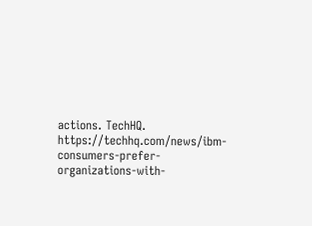actions. TechHQ. https://techhq.com/news/ibm-consumers-prefer-organizations-with-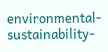environmental-sustainability-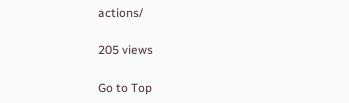actions/

205 views

Go to Top